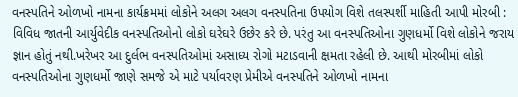વનસ્પતિને ઓળખો નામના કાર્યક્રમમાં લોકોને અલગ અલગ વનસ્પતિના ઉપયોગ વિશે તલસ્પર્શી માહિતી આપી મોરબી : વિવિધ જાતની આર્યુવેદીક વનસ્પતિઓનો લોકો ઘરેઘરે ઉછેર કરે છે. પરંતુ આ વનસ્પતિઓના ગુણધર્મો વિશે લોકોને જરાય જ્ઞાન હોતું નથી.ખરેખર આ દુર્લભ વનસ્પતિઓમાં અસાધ્ય રોગો મટાડવાની ક્ષમતા રહેલી છે. આથી મોરબીમાં લોકો વનસ્પતિઓના ગુણધર્મો જાણે સમજે એ માટે પર્યાવરણ પ્રેમીએ વનસ્પતિને ઓળખો નામના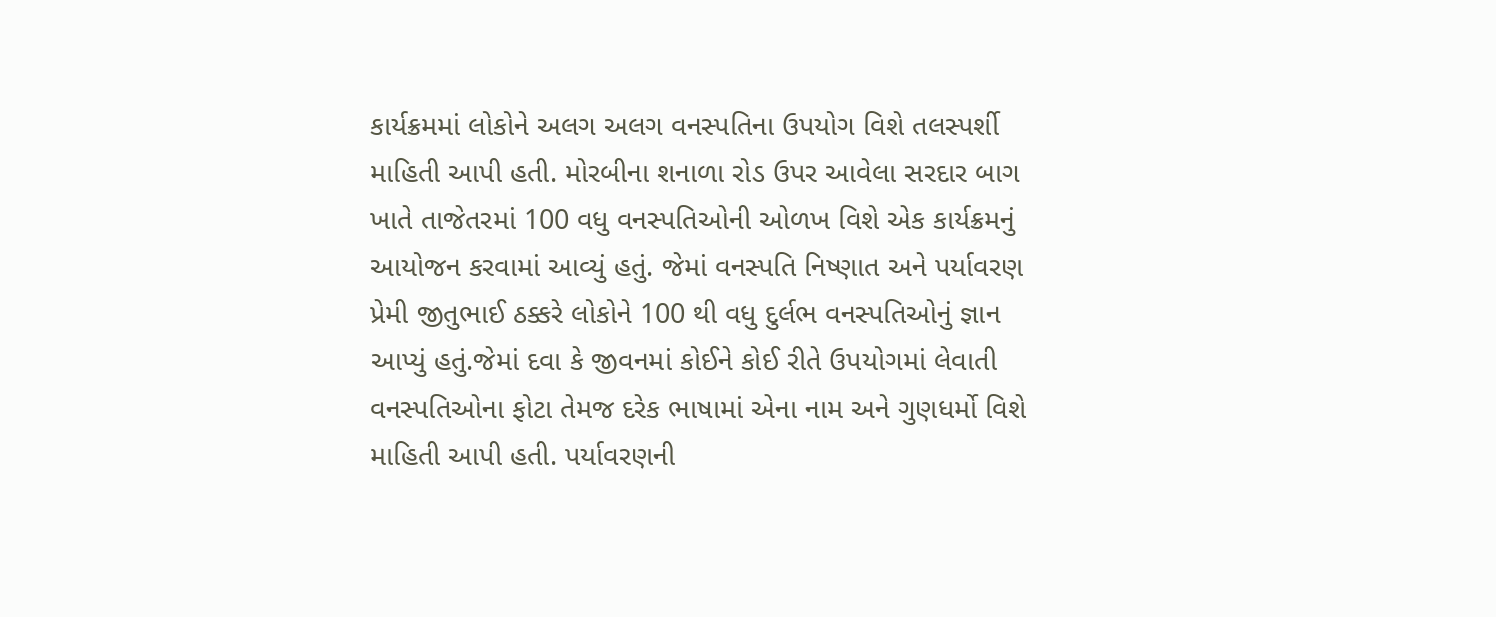કાર્યક્રમમાં લોકોને અલગ અલગ વનસ્પતિના ઉપયોગ વિશે તલસ્પર્શી માહિતી આપી હતી. મોરબીના શનાળા રોડ ઉપર આવેલા સરદાર બાગ ખાતે તાજેતરમાં 100 વધુ વનસ્પતિઓની ઓળખ વિશે એક કાર્યક્રમનું આયોજન કરવામાં આવ્યું હતું. જેમાં વનસ્પતિ નિષ્ણાત અને પર્યાવરણ પ્રેમી જીતુભાઈ ઠક્કરે લોકોને 100 થી વધુ દુર્લભ વનસ્પતિઓનું જ્ઞાન આપ્યું હતું.જેમાં દવા કે જીવનમાં કોઈને કોઈ રીતે ઉપયોગમાં લેવાતી વનસ્પતિઓના ફોટા તેમજ દરેક ભાષામાં એના નામ અને ગુણધર્મો વિશે માહિતી આપી હતી. પર્યાવરણની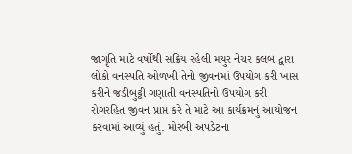જાગૃતિ માટે વર્ષોથી સક્રિય રહેલી મયુર નેચર કલબ દ્વારા લોકો વનસ્પતિ ઓળખી તેનો જીવનમાં ઉપયોગ કરી ખાસ કરીને જડીબુટ્ટી ગણાતી વનસ્પતિનો ઉપયોગ કરી રોગરહિત જીવન પ્રાપ્ત કરે તે માટે આ કાર્યક્રમનું આયોજન કરવામાં આવ્યું હતું. મોરબી અપડેટના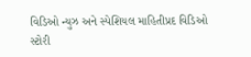વિડિઓ ન્યુઝ અને સ્પેશિયલ માહિતીપ્રદ વિડિઓ સ્ટોરી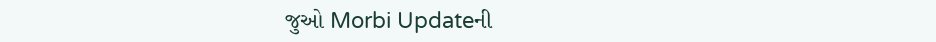જુઓ Morbi Updateની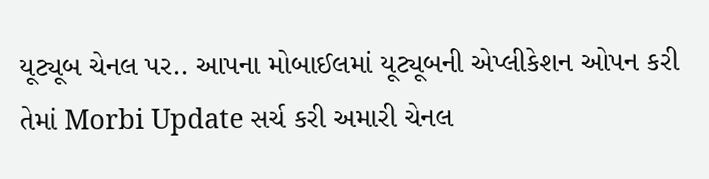યૂટ્યૂબ ચેનલ પર.. આપના મોબાઈલમાં યૂટ્યૂબની એપ્લીકેશન ઓપન કરી તેમાં Morbi Update સર્ચ કરી અમારી ચેનલ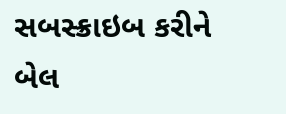સબસ્ક્રાઇબ કરીને બેલ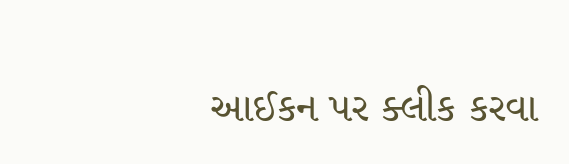આઈકન પર ક્લીક કરવા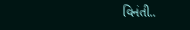વિનંતી..